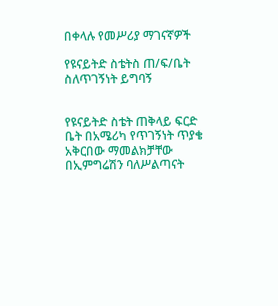በቀላሉ የመሥሪያ ማገናኛዎች

የዩናይትድ ስቴትስ ጠ/ፍ/ቤት ስለጥገኝነት ይግባኝ


የዩናይትድ ስቴት ጠቅላይ ፍርድ ቤት በአሜሪካ የጥገኝነት ጥያቄ አቅርበው ማመልክቻቸው በኢምግሬሽን ባለሥልጣናት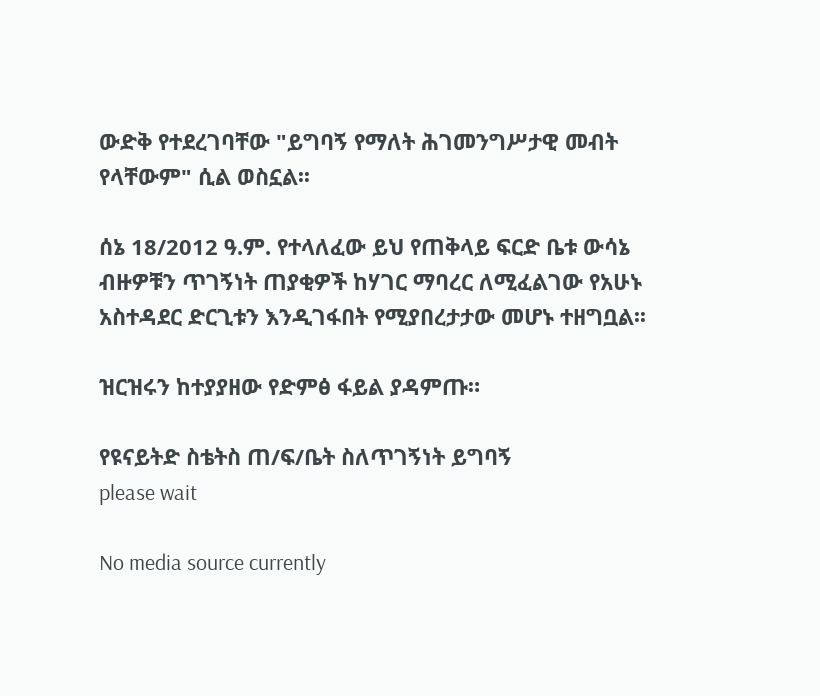ውድቅ የተደረገባቸው "ይግባኝ የማለት ሕገመንግሥታዊ መብት የላቸውም" ሲል ወስኗል፡፡

ሰኔ 18/2012 ዓ.ም. የተላለፈው ይህ የጠቅላይ ፍርድ ቤቱ ውሳኔ ብዙዎቹን ጥገኝነት ጠያቂዎች ከሃገር ማባረር ለሚፈልገው የአሁኑ አስተዳደር ድርጊቱን እንዲገፋበት የሚያበረታታው መሆኑ ተዘግቧል፡፡

ዝርዝሩን ከተያያዘው የድምፅ ፋይል ያዳምጡ።

የዩናይትድ ስቴትስ ጠ/ፍ/ቤት ስለጥገኝነት ይግባኝ
please wait

No media source currently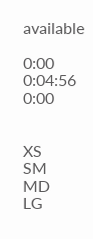available

0:00 0:04:56 0:00


XS
SM
MD
LG